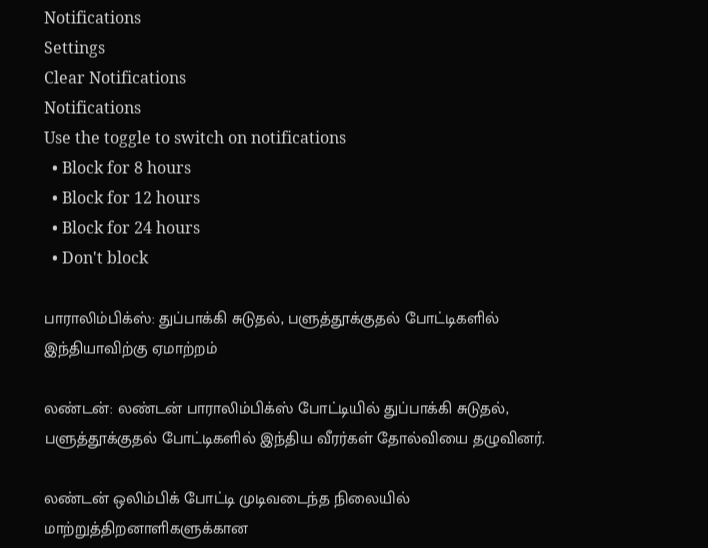Notifications
Settings
Clear Notifications
Notifications
Use the toggle to switch on notifications
  • Block for 8 hours
  • Block for 12 hours
  • Block for 24 hours
  • Don't block

பாராலிம்பிக்ஸ்: துப்பாக்கி சுடுதல், பளுத்தூக்குதல் போட்டிகளில் இந்தியாவிற்கு ஏமாற்றம்

லண்டன்: லண்டன் பாராலிம்பிக்ஸ் போட்டியில் துப்பாக்கி சுடுதல், பளுத்தூக்குதல் போட்டிகளில் இந்திய வீரர்கள் தோல்வியை தழுவினர்.

லண்டன் ஒலிம்பிக் போட்டி முடிவடைந்த நிலையில் மாற்றுத்திறனாளிகளுக்கான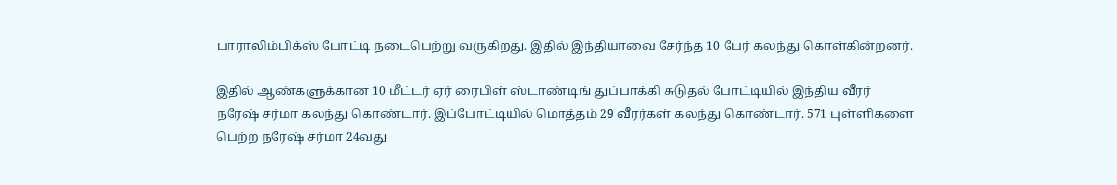பாராலிம்பிக்ஸ் போட்டி நடைபெற்று வருகிறது. இதில் இந்தியாவை சேர்ந்த 10 பேர் கலந்து கொள்கின்றனர்.

இதில் ஆண்களுக்கான 10 மீட்டர் ஏர் ரைபிள் ஸ்டாண்டிங் துப்பாக்கி சுடுதல் போட்டியில் இந்திய வீரர் நரேஷ் சர்மா கலந்து கொண்டார். இப்போட்டியில் மொத்தம் 29 வீரர்கள் கலந்து கொண்டார். 571 புள்ளிகளை பெற்ற நரேஷ் சர்மா 24வது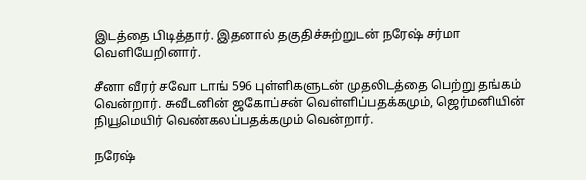இடத்தை பிடித்தார். இதனால் தகுதிச்சுற்றுடன் நரேஷ் சர்மா வெளியேறினார்.

சீனா வீரர் சவோ டாங் 596 புள்ளிகளுடன் முதலிடத்தை பெற்று தங்கம் வென்றார். சுவீடனின் ஜகோப்சன் வெள்ளிப்பதக்கமும், ஜெர்மனியின் நியூமெயிர் வெண்கலப்பதக்கமும் வென்றார்.

நரேஷ்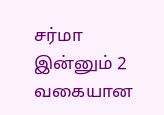சர்மா இன்னும் 2 வகையான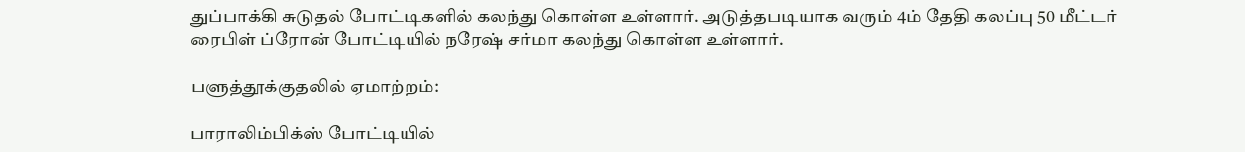துப்பாக்கி சுடுதல் போட்டிகளில் கலந்து கொள்ள உள்ளார். அடுத்தபடியாக வரும் 4ம் தேதி கலப்பு 50 மீட்டர் ரைபிள் ப்ரோன் போட்டியில் நரேஷ் சர்மா கலந்து கொள்ள உள்ளார்.

பளுத்தூக்குதலில் ஏமாற்றம்:

பாராலிம்பிக்ஸ் போட்டியில்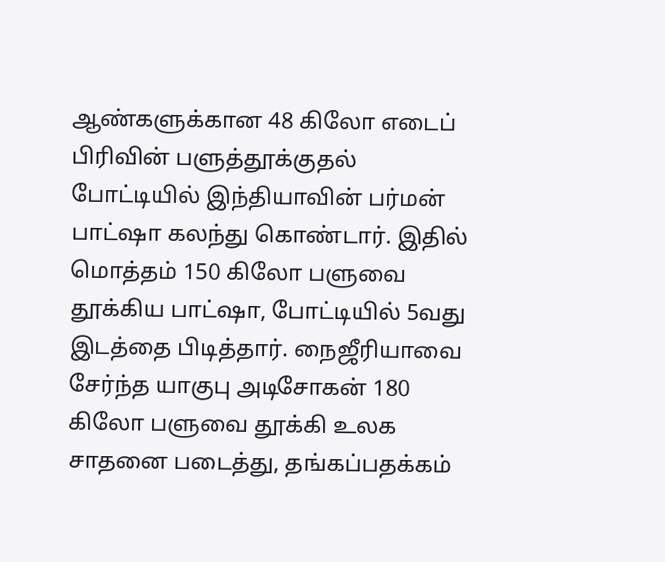ஆண்களுக்கான 48 கிலோ எடைப் பிரிவின் பளுத்தூக்குதல் போட்டியில் இந்தியாவின் பர்மன் பாட்ஷா கலந்து கொண்டார். இதில் மொத்தம் 150 கிலோ பளுவை தூக்கிய பாட்ஷா, போட்டியில் 5வது இடத்தை பிடித்தார். நைஜீரியாவை சேர்ந்த யாகுபு அடிசோகன் 180 கிலோ பளுவை தூக்கி உலக சாதனை படைத்து, தங்கப்பதக்கம்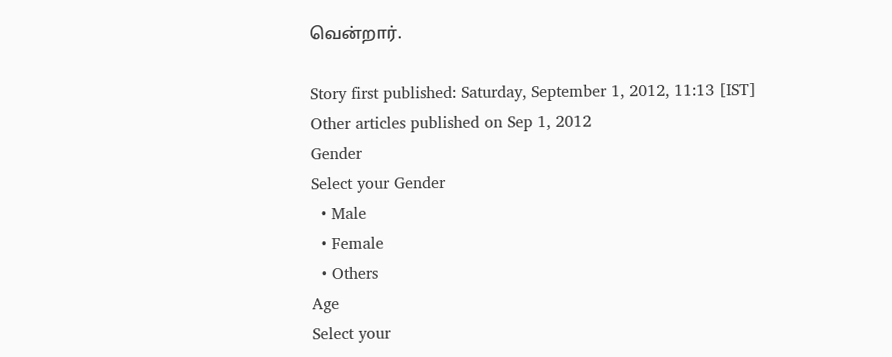வென்றார்.

Story first published: Saturday, September 1, 2012, 11:13 [IST]
Other articles published on Sep 1, 2012
Gender
Select your Gender
  • Male
  • Female
  • Others
Age
Select your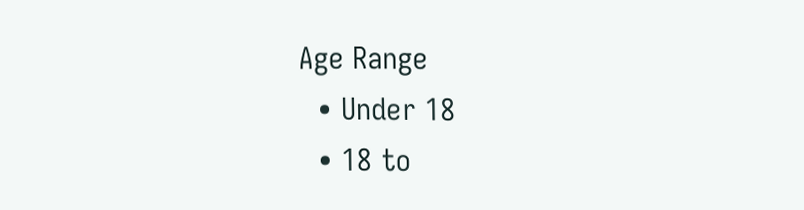Age Range
  • Under 18
  • 18 to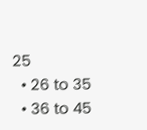25
  • 26 to 35
  • 36 to 45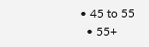• 45 to 55
  • 55+